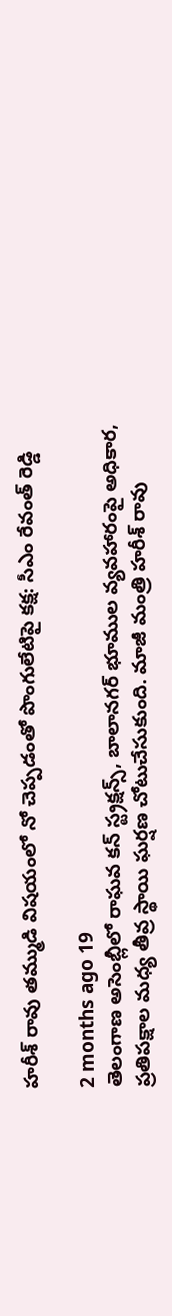హరీశ్ రావు తమ్ముడి విషయంలో నో చెప్పడంతో పొంగులేటిపై కక్ష: సీఎం రేవంత్ రెడ్డి

2 months ago 19
తెలంగాణ అసెంబ్లీలో రాఘవ కన్ స్ట్రక్షన్స్, బాలానగర్ భూముల వ్యవహారంపై అధికార, ప్రతిపక్షాల మధ్య తీవ్ర స్థాయి ఘర్షణ చోటుచేసుకుంది. మాజీ మంత్రి హరీశ్ రావు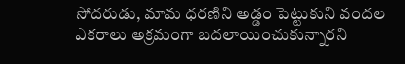సోదరుడు, మామ ధరణిని అడ్డం పెట్టుకుని వందల ఎకరాలు అక్రమంగా బదలాయించుకున్నారని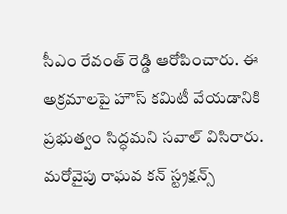సీఎం రేవంత్ రెడ్డి ఆరోపించారు. ఈ అక్రమాలపై హౌస్ కమిటీ వేయడానికి ప్రభుత్వం సిద్ధమని సవాల్ విసిరారు. మరోవైపు రాఘవ కన్ స్ట్రక్షన్స్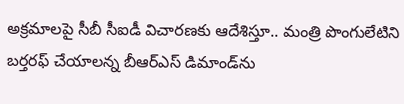అక్రమాలపై సీబీ సీఐడీ విచారణకు ఆదేశిస్తూ.. మంత్రి పొంగులేటిని బర్తరఫ్ చేయాలన్న బీఆర్ఎస్ డిమాండ్‌ను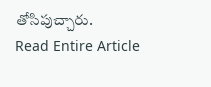తోసిపుచ్చారు.
Read Entire Article